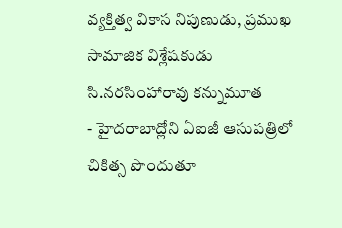వ్యక్తిత్వ వికాస నిపుణుడు, ప్రముఖ సామాజిక విశ్లేషకుడు సి.నరసింహారావు కన్నుమూత
- హైదరాబాద్లోని ఏఐజీ ఆసుపత్రిలో చికిత్స పొందుతూ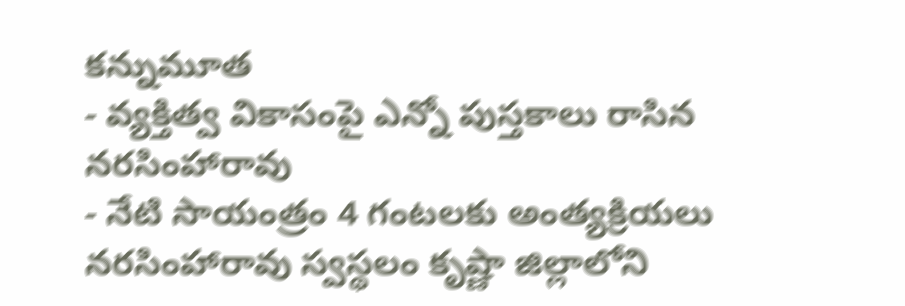కన్నుమూత
- వ్యక్తిత్వ వికాసంపై ఎన్నో పుస్తకాలు రాసిన నరసింహారావు
- నేటి సాయంత్రం 4 గంటలకు అంత్యక్రియలు
నరసింహారావు స్వస్థలం కృష్ణా జిల్లాలోని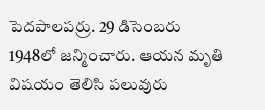పెదపాలపర్రు. 29 డిసెంబరు 1948లో జన్మించారు. ఆయన మృతి విషయం తెలిసి పలువురు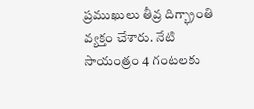ప్రముఖులు తీవ్ర దిగ్భ్రాంతి వ్యక్తం చేశారు. నేటి సాయంత్రం 4 గంటలకు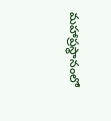మహాప్రస్థానంలో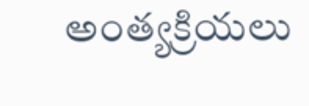అంత్యక్రియలు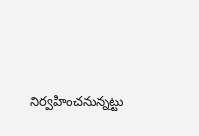నిర్వహించనున్నట్టు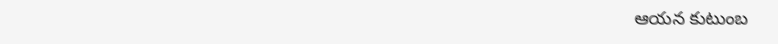ఆయన కుటుంబ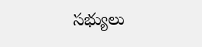సభ్యులు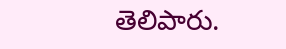తెలిపారు.